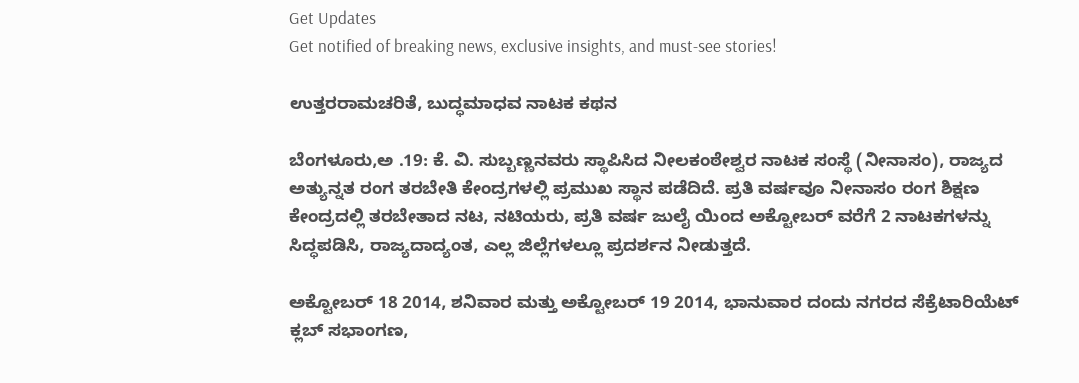Get Updates
Get notified of breaking news, exclusive insights, and must-see stories!

ಉತ್ತರರಾಮಚರಿತೆ, ಬುದ್ಧಮಾಧವ ನಾಟಕ ಕಥನ

ಬೆಂಗಳೂರು,ಅ .19: ಕೆ. ವಿ. ಸುಬ್ಬಣ್ಣನವರು ಸ್ಥಾಪಿಸಿದ ನೀಲಕಂಠೇಶ್ವರ ನಾಟಕ ಸಂಸ್ಥೆ (ನೀನಾಸಂ), ರಾಜ್ಯದ ಅತ್ಯುನ್ನತ ರಂಗ ತರಬೇತಿ ಕೇಂದ್ರಗಳಲ್ಲಿ ಪ್ರಮುಖ ಸ್ಥಾನ ಪಡೆದಿದೆ. ಪ್ರತಿ ವರ್ಷವೂ ನೀನಾಸಂ ರಂಗ ಶಿಕ್ಷಣ ಕೇಂದ್ರದಲ್ಲಿ ತರಬೇತಾದ ನಟ, ನಟಿಯರು, ಪ್ರತಿ ವರ್ಷ ಜುಲೈ ಯಿಂದ ಅಕ್ಟೋಬರ್ ವರೆಗೆ 2 ನಾಟಕಗಳನ್ನು ಸಿದ್ಧಪಡಿಸಿ, ರಾಜ್ಯದಾದ್ಯಂತ, ಎಲ್ಲ ಜಿಲ್ಲೆಗಳಲ್ಲೂ ಪ್ರದರ್ಶನ ನೀಡುತ್ತದೆ.

ಅಕ್ಟೋಬರ್ 18 2014, ಶನಿವಾರ ಮತ್ತು ಅಕ್ಟೋಬರ್ 19 2014, ಭಾನುವಾರ ದಂದು ನಗರದ ಸೆಕ್ರೆಟಾರಿಯೆಟ್ ಕ್ಲಬ್ ಸಭಾಂಗಣ,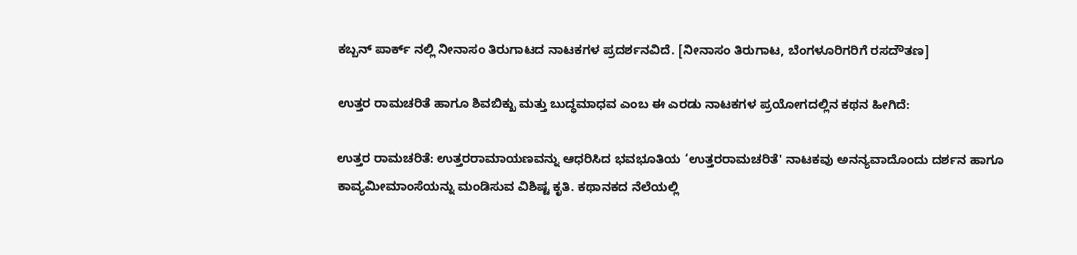ಕಬ್ಬನ್ ಪಾರ್ಕ್ ನಲ್ಲಿ ನೀನಾಸಂ ತಿರುಗಾಟದ ನಾಟಕಗಳ ಪ್ರದರ್ಶನವಿದೆ. [ನೀನಾಸಂ ತಿರುಗಾಟ, ಬೆಂಗಳೂರಿಗರಿಗೆ ರಸದೌತಣ]

ಉತ್ತರ ರಾಮಚರಿತೆ ಹಾಗೂ ಶಿವಬಿಕ್ಖು ಮತ್ತು ಬುದ್ಧಮಾಧವ ಎಂಬ ಈ ಎರಡು ನಾಟಕಗಳ ಪ್ರಯೋಗದಲ್ಲಿನ ಕಥನ ಹೀಗಿದೆ:

ಉತ್ತರ ರಾಮಚರಿತೆ: ಉತ್ತರರಾಮಾಯಣವನ್ನು ಆಧರಿಸಿದ ಭವಭೂತಿಯ ‘ಉತ್ತರರಾಮಚರಿತೆ' ನಾಟಕವು ಅನನ್ಯವಾದೊಂದು ದರ್ಶನ ಹಾಗೂ ಕಾವ್ಯಮೀಮಾಂಸೆಯನ್ನು ಮಂಡಿಸುವ ವಿಶಿಷ್ಟ ಕೃತಿ. ಕಥಾನಕದ ನೆಲೆಯಲ್ಲಿ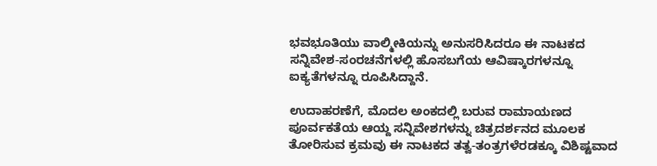ಭವಭೂತಿಯು ವಾಲ್ಮೀಕಿಯನ್ನು ಅನುಸರಿಸಿದರೂ ಈ ನಾಟಕದ ಸನ್ನಿವೇಶ-ಸಂರಚನೆಗಳಲ್ಲಿ ಹೊಸಬಗೆಯ ಆವಿಷ್ಕಾರಗಳನ್ನೂ ಐಕ್ಯತೆಗಳನ್ನೂ ರೂಪಿಸಿದ್ದಾನೆ.

ಉದಾಹರಣೆಗೆ, ಮೊದಲ ಅಂಕದಲ್ಲಿ ಬರುವ ರಾಮಾಯಣದ ಪೂರ್ವಕತೆಯ ಆಯ್ದ ಸನ್ನಿವೇಶಗಳನ್ನು ಚಿತ್ರದರ್ಶನದ ಮೂಲಕ ತೋರಿಸುವ ಕ್ರಮವು ಈ ನಾಟಕದ ತತ್ವ-ತಂತ್ರಗಳೆರಡಕ್ಕೂ ವಿಶಿಷ್ಟವಾದ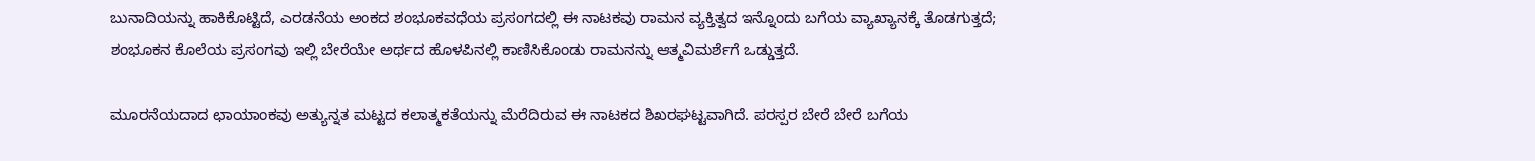ಬುನಾದಿಯನ್ನು ಹಾಕಿಕೊಟ್ಟಿದೆ, ಎರಡನೆಯ ಅಂಕದ ಶಂಭೂಕವಧೆಯ ಪ್ರಸಂಗದಲ್ಲಿ ಈ ನಾಟಕವು ರಾಮನ ವ್ಯಕ್ತಿತ್ವದ ಇನ್ನೊಂದು ಬಗೆಯ ವ್ಯಾಖ್ಯಾನಕ್ಕೆ ತೊಡಗುತ್ತದೆ; ಶಂಭೂಕನ ಕೊಲೆಯ ಪ್ರಸಂಗವು ಇಲ್ಲಿ ಬೇರೆಯೇ ಅರ್ಥದ ಹೊಳಪಿನಲ್ಲಿ ಕಾಣಿಸಿಕೊಂಡು ರಾಮನನ್ನು ಆತ್ಮವಿಮರ್ಶೆಗೆ ಒಡ್ಡುತ್ತದೆ.

ಮೂರನೆಯದಾದ ಛಾಯಾಂಕವು ಅತ್ಯುನ್ನತ ಮಟ್ಟದ ಕಲಾತ್ಮಕತೆಯನ್ನು ಮೆರೆದಿರುವ ಈ ನಾಟಕದ ಶಿಖರಘಟ್ಟವಾಗಿದೆ. ಪರಸ್ಪರ ಬೇರೆ ಬೇರೆ ಬಗೆಯ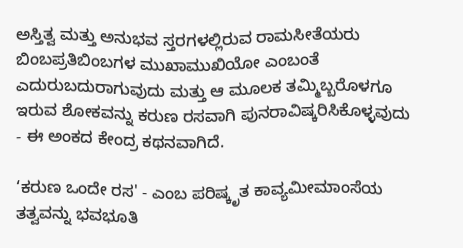ಅಸ್ತಿತ್ವ ಮತ್ತು ಅನುಭವ ಸ್ತರಗಳಲ್ಲಿರುವ ರಾಮಸೀತೆಯರು ಬಿಂಬಪ್ರತಿಬಿಂಬಗಳ ಮುಖಾಮುಖಿಯೋ ಎಂಬಂತೆ ಎದುರುಬದುರಾಗುವುದು ಮತ್ತು ಆ ಮೂಲಕ ತಮ್ಮಿಬ್ಬರೊಳಗೂ ಇರುವ ಶೋಕವನ್ನು ಕರುಣ ರಸವಾಗಿ ಪುನರಾವಿಷ್ಕರಿಸಿಕೊಳ್ಳವುದು - ಈ ಅಂಕದ ಕೇಂದ್ರ ಕಥನವಾಗಿದೆ.

‘ಕರುಣ ಒಂದೇ ರಸ' - ಎಂಬ ಪರಿಷ್ಕೃತ ಕಾವ್ಯಮೀಮಾಂಸೆಯ ತತ್ವವನ್ನು ಭವಭೂತಿ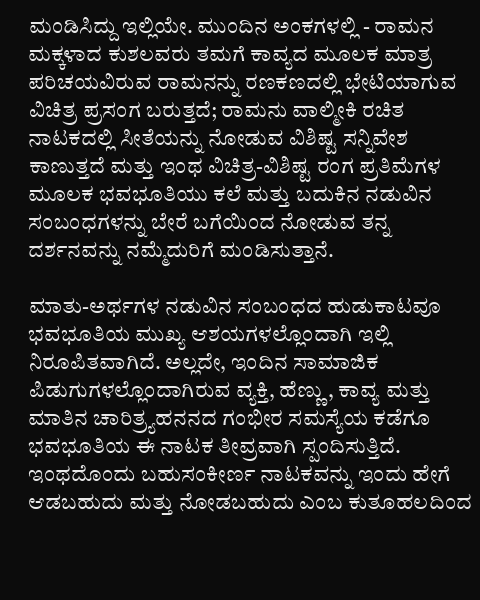ಮಂಡಿಸಿದ್ದು ಇಲ್ಲಿಯೇ. ಮುಂದಿನ ಅಂಕಗಳಲ್ಲಿ - ರಾಮನ ಮಕ್ಕಳಾದ ಕುಶಲವರು ತಮಗೆ ಕಾವ್ಯದ ಮೂಲಕ ಮಾತ್ರ ಪರಿಚಯವಿರುವ ರಾಮನನ್ನು ರಣಕಣದಲ್ಲಿ ಭೇಟಿಯಾಗುವ ವಿಚಿತ್ರ ಪ್ರಸಂಗ ಬರುತ್ತದೆ; ರಾಮನು ವಾಲ್ಮೀಕಿ ರಚಿತ ನಾಟಕದಲ್ಲಿ ಸೀತೆಯನ್ನು ನೋಡುವ ವಿಶಿಷ್ಟ ಸನ್ನಿವೇಶ ಕಾಣುತ್ತದೆ ಮತ್ತು ಇಂಥ ವಿಚಿತ್ರ-ವಿಶಿಷ್ಟ ರಂಗ ಪ್ರತಿಮೆಗಳ ಮೂಲಕ ಭವಭೂತಿಯು ಕಲೆ ಮತ್ತು ಬದುಕಿನ ನಡುವಿನ ಸಂಬಂಧಗಳನ್ನು ಬೇರೆ ಬಗೆಯಿಂದ ನೋಡುವ ತನ್ನ ದರ್ಶನವನ್ನು ನಮ್ಮೆದುರಿಗೆ ಮಂಡಿಸುತ್ತಾನೆ.

ಮಾತು-ಅರ್ಥಗಳ ನಡುವಿನ ಸಂಬಂಧದ ಹುಡುಕಾಟವೂ ಭವಭೂತಿಯ ಮುಖ್ಯ ಆಶಯಗಳಲ್ಲೊಂದಾಗಿ ಇಲ್ಲಿ ನಿರೂಪಿತವಾಗಿದೆ. ಅಲ್ಲದೇ, ಇಂದಿನ ಸಾಮಾಜಿಕ ಪಿಡುಗುಗಳಲ್ಲೊಂದಾಗಿರುವ ವ್ಯಕ್ತಿ, ಹೆಣ್ಣು, ಕಾವ್ಯ ಮತ್ತು ಮಾತಿನ ಚಾರಿತ್ರ್ಯಹನನದ ಗಂಭೀರ ಸಮಸ್ಯೆಯ ಕಡೆಗೂ ಭವಭೂತಿಯ ಈ ನಾಟಕ ತೀವ್ರವಾಗಿ ಸ್ಪಂದಿಸುತ್ತಿದೆ. ಇಂಥದೊಂದು ಬಹುಸಂಕೀರ್ಣ ನಾಟಕವನ್ನು ಇಂದು ಹೇಗೆ ಆಡಬಹುದು ಮತ್ತು ನೋಡಬಹುದು ಎಂಬ ಕುತೂಹಲದಿಂದ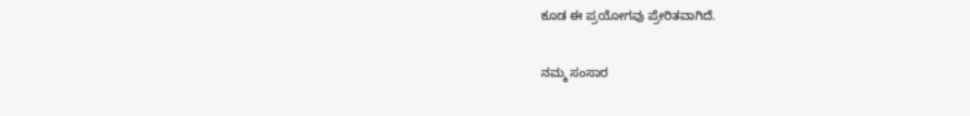ಕೂಡ ಈ ಪ್ರಯೋಗವು ಪ್ರೇರಿತವಾಗಿದೆ.

ನಮ್ಮ ಸಂಸಾರ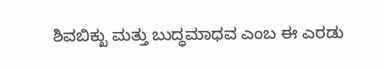ಶಿವಬಿಕ್ಖು ಮತ್ತು ಬುದ್ಧಮಾಧವ ಎಂಬ ಈ ಎರಡು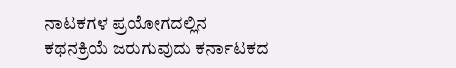ನಾಟಕಗಳ ಪ್ರಯೋಗದಲ್ಲಿನ ಕಥನಕ್ರಿಯೆ ಜರುಗುವುದು ಕರ್ನಾಟಕದ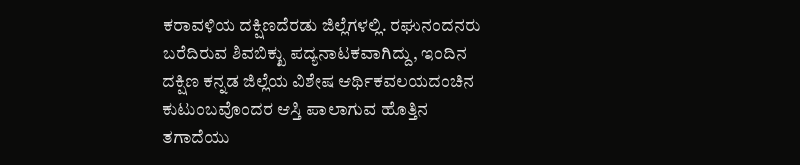ಕರಾವಳಿಯ ದಕ್ಷಿಣದೆರಡು ಜಿಲ್ಲೆಗಳಲ್ಲಿ. ರಘುನಂದನರು ಬರೆದಿರುವ ಶಿವಬಿಕ್ಖು ಪದ್ಯನಾಟಕವಾಗಿದ್ದು, ಇಂದಿನ ದಕ್ಷಿಣ ಕನ್ನಡ ಜಿಲ್ಲೆಯ ವಿಶೇಷ ಆರ್ಥಿಕವಲಯದಂಚಿನ ಕುಟುಂಬವೊಂದರ ಆಸ್ತಿ ಪಾಲಾಗುವ ಹೊತ್ತಿನ ತಗಾದೆಯು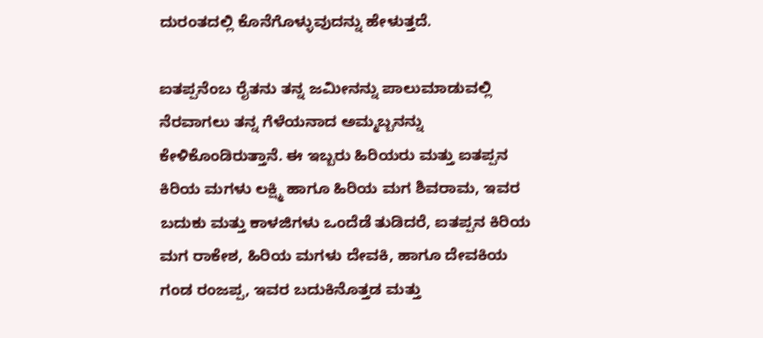ದುರಂತದಲ್ಲಿ ಕೊನೆಗೊಳ್ಳುವುದನ್ನು ಹೇಳುತ್ತದೆ.

ಐತಪ್ಪನೆಂಬ ರೈತನು ತನ್ನ ಜಮೀನನ್ನು ಪಾಲುಮಾಡುವಲ್ಲಿ ನೆರವಾಗಲು ತನ್ನ ಗೆಳೆಯನಾದ ಅಮ್ಮಬ್ಬನನ್ನು ಕೇಳಿಕೊಂಡಿರುತ್ತಾನೆ. ಈ ಇಬ್ಬರು ಹಿರಿಯರು ಮತ್ತು ಐತಪ್ಪನ ಕಿರಿಯ ಮಗಳು ಲಕ್ಷ್ಮಿ ಹಾಗೂ ಹಿರಿಯ ಮಗ ಶಿವರಾಮ, ಇವರ ಬದುಕು ಮತ್ತು ಕಾಳಜಿಗಳು ಒಂದೆಡೆ ತುಡಿದರೆ, ಐತಪ್ಪನ ಕಿರಿಯ ಮಗ ರಾಕೇಶ, ಹಿರಿಯ ಮಗಳು ದೇವಕಿ, ಹಾಗೂ ದೇವಕಿಯ ಗಂಡ ರಂಜಪ್ಪ, ಇವರ ಬದುಕಿನೊತ್ತಡ ಮತ್ತು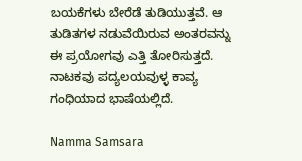ಬಯಕೆಗಳು ಬೇರೆಡೆ ತುಡಿಯುತ್ತವೆ. ಆ ತುಡಿತಗಳ ನಡುವೆಯಿರುವ ಅಂತರವನ್ನು ಈ ಪ್ರಯೋಗವು ಎತ್ತಿ ತೋರಿಸುತ್ತದೆ. ನಾಟಕವು ಪದ್ಯಲಯವುಳ್ಳ ಕಾವ್ಯ ಗಂಧಿಯಾದ ಭಾಷೆಯಲ್ಲಿದೆ.

Namma Samsara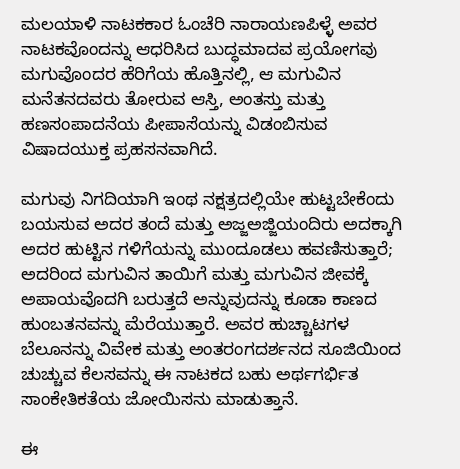ಮಲಯಾಳಿ ನಾಟಕಕಾರ ಓಂಚೆರಿ ನಾರಾಯಣಪಿಳ್ಳೆ ಅವರ ನಾಟಕವೊಂದನ್ನು ಆಧರಿಸಿದ ಬುದ್ಧಮಾದವ ಪ್ರಯೋಗವು ಮಗುವೊಂದರ ಹೆರಿಗೆಯ ಹೊತ್ತಿನಲ್ಲಿ, ಆ ಮಗುವಿನ ಮನೆತನದವರು ತೋರುವ ಆಸ್ತಿ, ಅಂತಸ್ತು ಮತ್ತು ಹಣಸಂಪಾದನೆಯ ಪೀಪಾಸೆಯನ್ನು ವಿಡಂಬಿಸುವ ವಿಷಾದಯುಕ್ತ ಪ್ರಹಸನವಾಗಿದೆ.

ಮಗುವು ನಿಗದಿಯಾಗಿ ಇಂಥ ನಕ್ಷತ್ರದಲ್ಲಿಯೇ ಹುಟ್ಟಬೇಕೆಂದು ಬಯಸುವ ಅದರ ತಂದೆ ಮತ್ತು ಅಜ್ಜಅಜ್ಜಿಯಂದಿರು ಅದಕ್ಕಾಗಿ ಅದರ ಹುಟ್ಟಿನ ಗಳಿಗೆಯನ್ನು ಮುಂದೂಡಲು ಹವಣಿಸುತ್ತಾರೆ; ಅದರಿಂದ ಮಗುವಿನ ತಾಯಿಗೆ ಮತ್ತು ಮಗುವಿನ ಜೀವಕ್ಕೆ ಅಪಾಯವೊದಗಿ ಬರುತ್ತದೆ ಅನ್ನುವುದನ್ನು ಕೂಡಾ ಕಾಣದ ಹುಂಬತನವನ್ನು ಮೆರೆಯುತ್ತಾರೆ. ಅವರ ಹುಚ್ಚಾಟಗಳ ಬೆಲೂನನ್ನು ವಿವೇಕ ಮತ್ತು ಅಂತರಂಗದರ್ಶನದ ಸೂಜಿಯಿಂದ ಚುಚ್ಚುವ ಕೆಲಸವನ್ನು ಈ ನಾಟಕದ ಬಹು ಅರ್ಥಗರ್ಭಿತ ಸಾಂಕೇತಿಕತೆಯ ಜೋಯಿಸನು ಮಾಡುತ್ತಾನೆ.

ಈ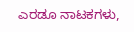ಎರಡೂ ನಾಟಕಗಳು,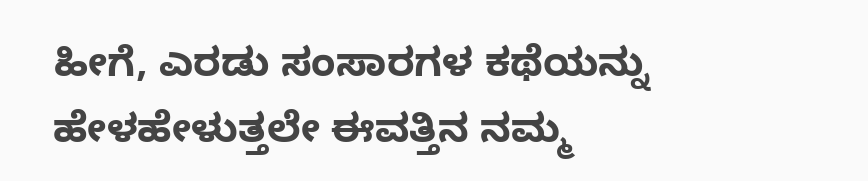ಹೀಗೆ, ಎರಡು ಸಂಸಾರಗಳ ಕಥೆಯನ್ನು ಹೇಳಹೇಳುತ್ತಲೇ ಈವತ್ತಿನ ನಮ್ಮ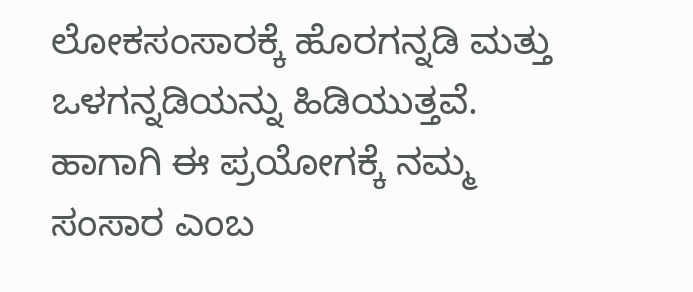ಲೋಕಸಂಸಾರಕ್ಕೆ ಹೊರಗನ್ನಡಿ ಮತ್ತು ಒಳಗನ್ನಡಿಯನ್ನು ಹಿಡಿಯುತ್ತವೆ. ಹಾಗಾಗಿ ಈ ಪ್ರಯೋಗಕ್ಕೆ ನಮ್ಮ ಸಂಸಾರ ಎಂಬ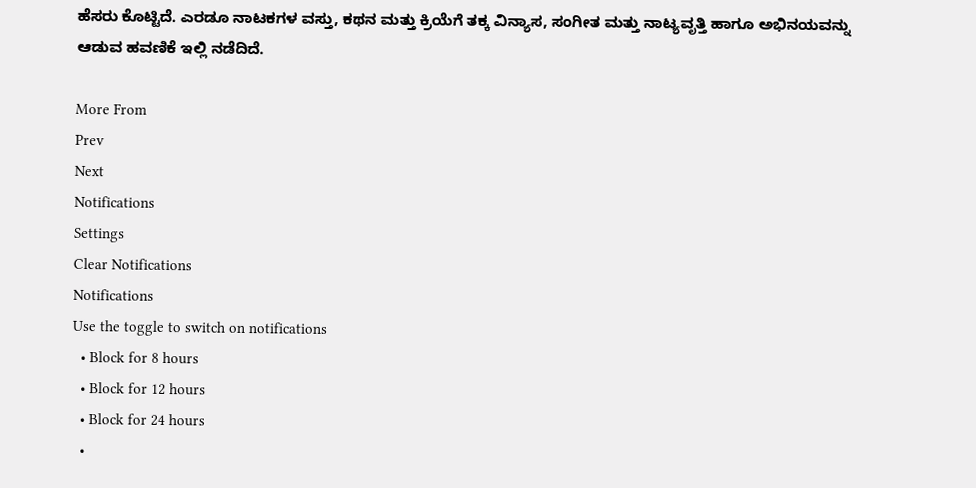ಹೆಸರು ಕೊಟ್ಟಿದೆ. ಎರಡೂ ನಾಟಕಗಳ ವಸ್ತು, ಕಥನ ಮತ್ತು ಕ್ರಿಯೆಗೆ ತಕ್ಕ ವಿನ್ಯಾಸ, ಸಂಗೀತ ಮತ್ತು ನಾಟ್ಯವೃತ್ತಿ ಹಾಗೂ ಅಭಿನಯವನ್ನು ಆಡುವ ಹವಣಿಕೆ ಇಲ್ಲಿ ನಡೆದಿದೆ.

More From
Prev
Next
Notifications
Settings
Clear Notifications
Notifications
Use the toggle to switch on notifications
  • Block for 8 hours
  • Block for 12 hours
  • Block for 24 hours
  •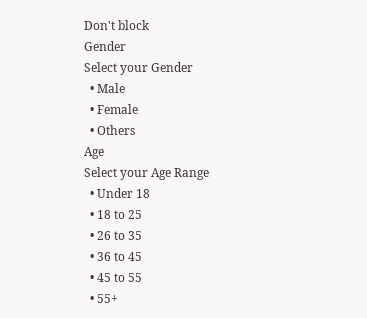Don't block
Gender
Select your Gender
  • Male
  • Female
  • Others
Age
Select your Age Range
  • Under 18
  • 18 to 25
  • 26 to 35
  • 36 to 45
  • 45 to 55
  • 55+